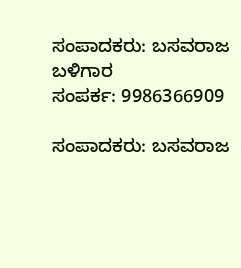ಸಂಪಾದಕರು: ಬಸವರಾಜ ಬಳಿಗಾರ
ಸಂಪರ್ಕ: 9986366909

ಸಂಪಾದಕರು: ಬಸವರಾಜ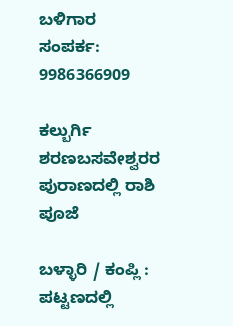ಬಳಿಗಾರ
ಸಂಪರ್ಕ: 9986366909

ಕಲ್ಬುರ್ಗಿ ಶರಣಬಸವೇಶ್ವರರ ಪುರಾಣದಲ್ಲಿ ರಾಶಿ ಪೂಜೆ

ಬಳ್ಳಾರಿ / ಕಂಪ್ಲಿ : ಪಟ್ಟಣದಲ್ಲಿ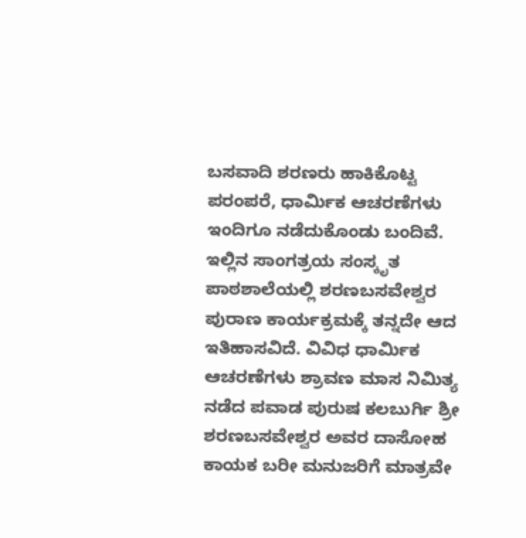ಬಸವಾದಿ ಶರಣರು ಹಾಕಿಕೊಟ್ಟ ಪರಂಪರೆ, ಧಾರ್ಮಿಕ ಆಚರಣೆಗಳು ಇಂದಿಗೂ ನಡೆದುಕೊಂಡು ಬಂದಿವೆ. ಇಲ್ಲಿನ ಸಾಂಗತ್ರಯ ಸಂಸ್ಕೃತ ಪಾಠಶಾಲೆಯಲ್ಲಿ ಶರಣಬಸವೇಶ್ವರ ಪುರಾಣ ಕಾರ್ಯಕ್ರಮಕ್ಕೆ ತನ್ನದೇ ಆದ ಇತಿಹಾಸವಿದೆ. ವಿವಿಧ ಧಾರ್ಮಿಕ ಆಚರಣೆಗಳು ಶ್ರಾವಣ ಮಾಸ ನಿಮಿತ್ಯ ನಡೆದ ಪವಾಡ ಪುರುಷ ಕಲಬುರ್ಗಿ ಶ್ರೀ ಶರಣಬಸವೇಶ್ವರ ಅವರ ದಾಸೋಹ ಕಾಯಕ ಬರೀ ಮನುಜರಿಗೆ ಮಾತ್ರವೇ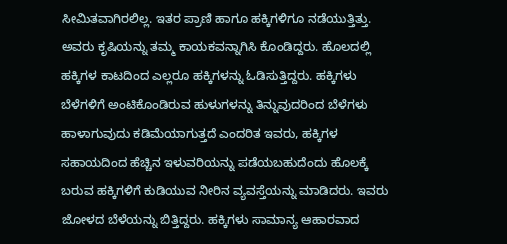ಸೀಮಿತವಾಗಿರಲಿಲ್ಲ. ಇತರ ಪ್ರಾಣಿ ಹಾಗೂ ಹಕ್ಕಿಗಳಿಗೂ ನಡೆಯುತ್ತಿತ್ತು. ಅವರು ಕೃಷಿಯನ್ನು ತಮ್ಮ ಕಾಯಕವನ್ನಾಗಿಸಿ ಕೊಂಡಿದ್ದರು. ಹೊಲದಲ್ಲಿ ಹಕ್ಕಿಗಳ ಕಾಟದಿಂದ ಎಲ್ಲರೂ ಹಕ್ಕಿಗಳನ್ನು ಓಡಿಸುತ್ತಿದ್ದರು. ಹಕ್ಕಿಗಳು ಬೆಳೆಗಳಿಗೆ ಅಂಟಿಕೊಂಡಿರುವ ಹುಳುಗಳನ್ನು ತಿನ್ನುವುದರಿಂದ ಬೆಳೆಗಳು ಹಾಳಾಗುವುದು ಕಡಿಮೆಯಾಗುತ್ತದೆ ಎಂದರಿತ ಇವರು, ಹಕ್ಕಿಗಳ ಸಹಾಯದಿಂದ ಹೆಚ್ಚಿನ ಇಳುವರಿಯನ್ನು ಪಡೆಯಬಹುದೆಂದು ಹೊಲಕ್ಕೆ ಬರುವ ಹಕ್ಕಿಗಳಿಗೆ ಕುಡಿಯುವ ನೀರಿನ ವ್ಯವಸ್ತೆಯನ್ನು ಮಾಡಿದರು. ಇವರು ಜೋಳದ ಬೆಳೆಯನ್ನು ಬಿತ್ತಿದ್ದರು. ಹಕ್ಕಿಗಳು ಸಾಮಾನ್ಯ ಆಹಾರವಾದ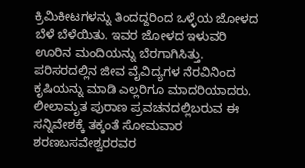ಕ್ರಿಮಿಕೀಟಗಳನ್ನು ತಿಂದದ್ದರಿಂದ ಒಳ್ಳೆಯ ಜೋಳದ ಬೆಳೆ ಬೆಳೆಯಿತು. ಇವರ ಜೋಳದ ಇಳುವರಿ ಊರಿನ ಮಂದಿಯನ್ನು ಬೆರಗಾಗಿಸಿತ್ತು. ಪರಿಸರದಲ್ಲಿನ ಜೀವ ವೈವಿದ್ಯಗಳ ನೆರವಿನಿಂದ ಕೃಷಿಯನ್ನು ಮಾಡಿ ಎಲ್ಲರಿಗೂ ಮಾದರಿಯಾದರು. ಲೀಲಾಮೃತ ಪುರಾಣ ಪ್ರವಚನದಲ್ಲಿಬರುವ ಈ ಸನ್ನಿವೇಶಕ್ಕೆ ತಕ್ಕಂತೆ ಸೋಮವಾರ ಶರಣಬಸವೇಶ್ವರರವರ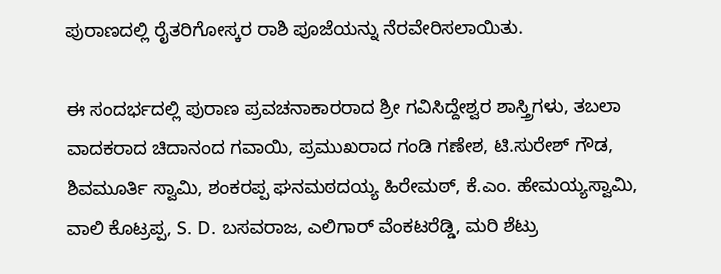ಪುರಾಣದಲ್ಲಿ ರೈತರಿಗೋಸ್ಕರ ರಾಶಿ ಪೂಜೆಯನ್ನು ನೆರವೇರಿಸಲಾಯಿತು.

ಈ ಸಂದರ್ಭದಲ್ಲಿ ಪುರಾಣ ಪ್ರವಚನಾಕಾರರಾದ ಶ್ರೀ ಗವಿಸಿದ್ದೇಶ್ವರ ಶಾಸ್ತ್ರಿಗಳು, ತಬಲಾ ವಾದಕರಾದ ಚಿದಾನಂದ ಗವಾಯಿ, ಪ್ರಮುಖರಾದ ಗಂಡಿ ಗಣೇಶ, ಟಿ.ಸುರೇಶ್ ಗೌಡ, ಶಿವಮೂರ್ತಿ ಸ್ವಾಮಿ, ಶಂಕರಪ್ಪ ಘನಮಠದಯ್ಯ ಹಿರೇಮಠ್, ಕೆ.ಎಂ. ಹೇಮಯ್ಯಸ್ವಾಮಿ, ವಾಲಿ ಕೊಟ್ರಪ್ಪ, S. D. ಬಸವರಾಜ, ಎಲಿಗಾರ್ ವೆಂಕಟರೆಡ್ಡಿ, ಮರಿ ಶೆಟ್ರು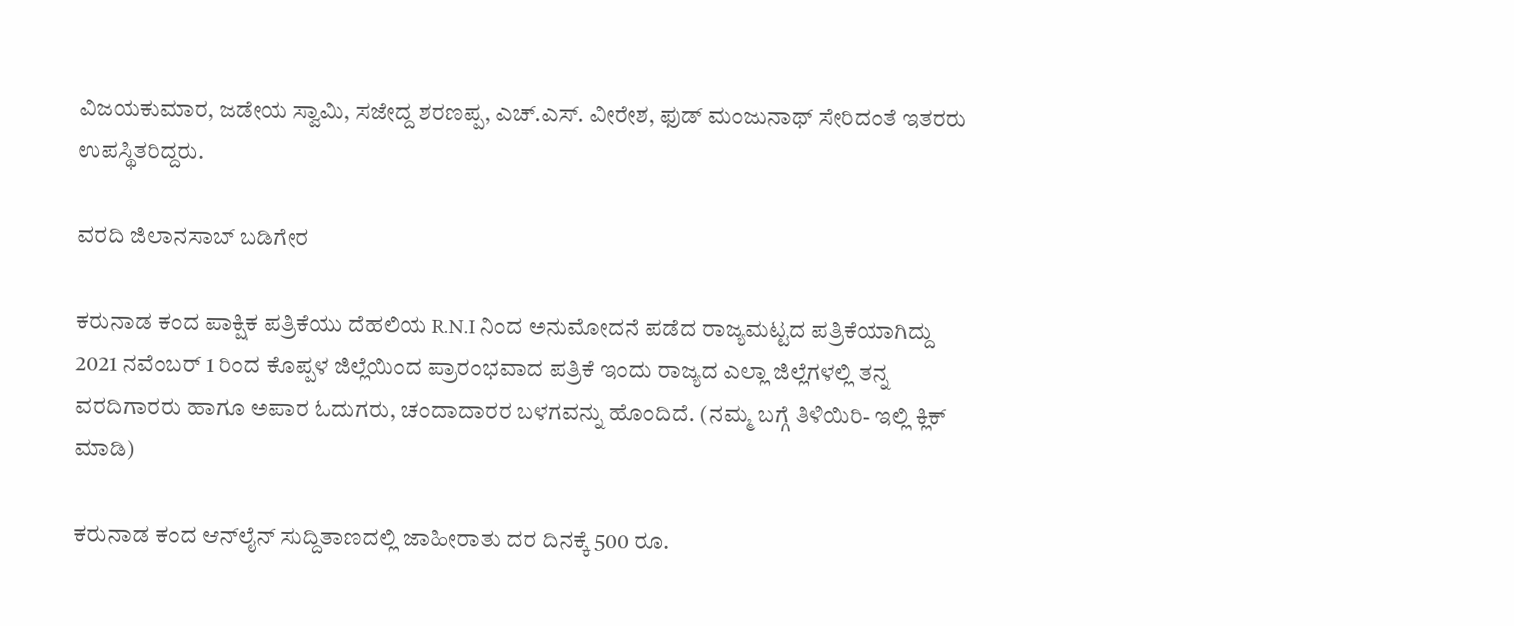ವಿಜಯಕುಮಾರ, ಜಡೇಯ ಸ್ವಾಮಿ, ಸಜೇದ್ದ ಶರಣಪ್ಪ, ಎಚ್.ಎಸ್. ವೀರೇಶ, ಫುಡ್ ಮಂಜುನಾಥ್ ಸೇರಿದಂತೆ ಇತರರು ಉಪಸ್ಥಿತರಿದ್ದರು.

ವರದಿ ಜಿಲಾನಸಾಬ್ ಬಡಿಗೇರ

ಕರುನಾಡ ಕಂದ ಪಾಕ್ಷಿಕ ಪತ್ರಿಕೆಯು ದೆಹಲಿಯ R.N.I ನಿಂದ ಅನುಮೋದನೆ ಪಡೆದ ರಾಜ್ಯಮಟ್ಟದ ಪತ್ರಿಕೆಯಾಗಿದ್ದು 2021 ನವೆಂಬರ್ 1 ರಿಂದ ಕೊಪ್ಪಳ ಜಿಲ್ಲೆಯಿಂದ ಪ್ರಾರಂಭವಾದ ಪತ್ರಿಕೆ ಇಂದು ರಾಜ್ಯದ ಎಲ್ಲಾ ಜಿಲ್ಲೆಗಳಲ್ಲಿ ತನ್ನ ವರದಿಗಾರರು ಹಾಗೂ ಅಪಾರ ಓದುಗರು, ಚಂದಾದಾರರ ಬಳಗವನ್ನು ಹೊಂದಿದೆ. (ನಮ್ಮ ಬಗ್ಗೆ ತಿಳಿಯಿರಿ- ಇಲ್ಲಿ ಕ್ಲಿಕ್‌ ಮಾಡಿ)

ಕರುನಾಡ ಕಂದ ಆನ್‌ಲೈನ್‌ ಸುದ್ದಿತಾಣದಲ್ಲಿ ಜಾಹೀರಾತು ದರ ದಿನಕ್ಕೆ 500 ರೂ.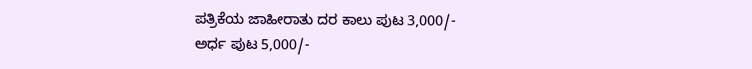ಪತ್ರಿಕೆಯ ಜಾಹೀರಾತು ದರ ಕಾಲು ಪುಟ 3,000/-
ಅರ್ಧ ಪುಟ 5,000/-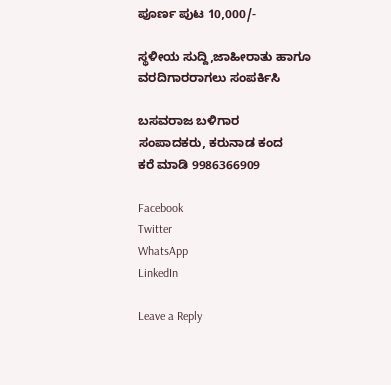ಪೂರ್ಣ ಪುಟ 10,000/-

ಸ್ಥಳೀಯ ಸುದ್ದಿ,ಜಾಹೀರಾತು ಹಾಗೂ ವರದಿಗಾರರಾಗಲು ಸಂಪರ್ಕಿಸಿ

ಬಸವರಾಜ ಬಳಿಗಾರ
ಸಂಪಾದಕರು, ಕರುನಾಡ ಕಂದ
ಕರೆ ಮಾಡಿ 9986366909

Facebook
Twitter
WhatsApp
LinkedIn

Leave a Reply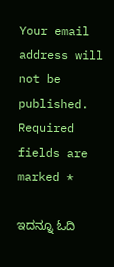Your email address will not be published. Required fields are marked *

ಇದನ್ನೂ ಓದಿ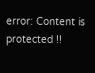error: Content is protected !!